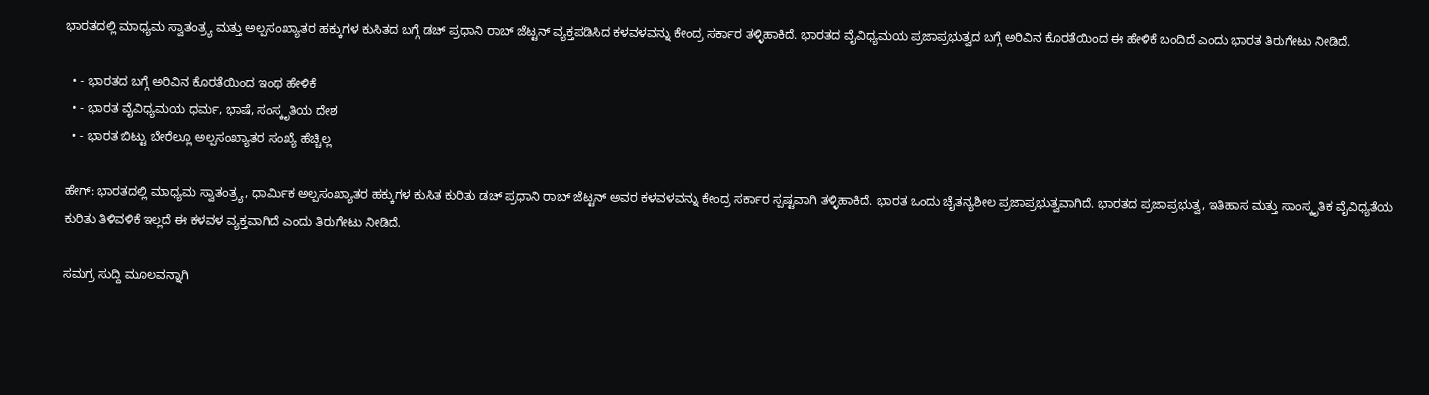ಭಾರತದಲ್ಲಿ ಮಾಧ್ಯಮ ಸ್ವಾತಂತ್ರ್ಯ ಮತ್ತು ಅಲ್ಪಸಂಖ್ಯಾತರ ಹಕ್ಕುಗಳ ಕುಸಿತದ ಬಗ್ಗೆ ಡಚ್ ಪ್ರಧಾನಿ ರಾಬ್ ಜೆಟ್ಟನ್ ವ್ಯಕ್ತಪಡಿಸಿದ ಕಳವಳವನ್ನು ಕೇಂದ್ರ ಸರ್ಕಾರ ತಳ್ಳಿಹಾಕಿದೆ. ಭಾರತದ ವೈವಿಧ್ಯಮಯ ಪ್ರಜಾಪ್ರಭುತ್ವದ ಬಗ್ಗೆ ಅರಿವಿನ ಕೊರತೆಯಿಂದ ಈ ಹೇಳಿಕೆ ಬಂದಿದೆ ಎಂದು ಭಾರತ ತಿರುಗೇಟು ನೀಡಿದೆ.

  • - ಭಾರತದ ಬಗ್ಗೆ ಅರಿವಿನ ಕೊರತೆಯಿಂದ ಇಂಥ ಹೇಳಿಕೆ
  • - ಭಾರತ ವೈವಿಧ್ಯಮಯ ಧರ್ಮ, ಭಾಷೆ, ಸಂಸ್ಕೃತಿಯ ದೇಶ
  • - ಭಾರತ ಬಿಟ್ಟು ಬೇರೆಲ್ಲೂ ಅಲ್ಪಸಂಖ್ಯಾತರ ಸಂಖ್ಯೆ ಹೆಚ್ಚಿಲ್ಲ

ಹೇಗ್‌: ಭಾರತದಲ್ಲಿ ಮಾಧ್ಯಮ ಸ್ವಾತಂತ್ರ್ಯ, ಧಾರ್ಮಿಕ ಅಲ್ಪಸಂಖ್ಯಾತರ ಹಕ್ಕುಗಳ ಕುಸಿತ ಕುರಿತು ಡಚ್‌ ಪ್ರಧಾನಿ ರಾಬ್‌ ಜೆಟ್ಟನ್‌ ಅವರ ಕಳವಳವನ್ನು ಕೇಂದ್ರ ಸರ್ಕಾರ ಸ್ಪಷ್ಟವಾಗಿ ತಳ್ಳಿಹಾಕಿದೆ. ಭಾರತ ಒಂದು ಚೈತನ್ಯಶೀಲ ಪ್ರಜಾಪ್ರಭುತ್ವವಾಗಿದೆ. ಭಾರತದ ಪ್ರಜಾಪ್ರಭುತ್ವ, ಇತಿಹಾಸ ಮತ್ತು ಸಾಂಸ್ಕೃತಿಕ ವೈವಿಧ್ಯತೆಯ ಕುರಿತು ತಿಳಿವಳಿಕೆ ಇಲ್ಲದೆ ಈ ಕಳವಳ ವ್ಯಕ್ತವಾಗಿದೆ ಎಂದು ತಿರುಗೇಟು ನೀಡಿದೆ.

ಸಮಗ್ರ ಸುದ್ದಿ ಮೂಲವನ್ನಾಗಿ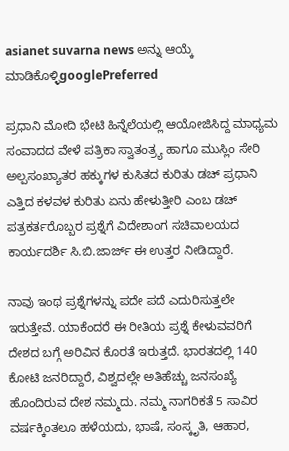asianet suvarna news ಅನ್ನು ಆಯ್ಕೆ ಮಾಡಿಕೊಳ್ಳಿgooglePreferred

ಪ್ರಧಾನಿ ಮೋದಿ ಭೇಟಿ ಹಿನ್ನೆಲೆಯಲ್ಲಿ ಆಯೋಜಿಸಿದ್ದ ಮಾಧ್ಯಮ ಸಂವಾದದ ವೇಳೆ ಪತ್ರಿಕಾ ಸ್ವಾತಂತ್ರ್ಯ ಹಾಗೂ ಮುಸ್ಲಿಂ ಸೇರಿ ಅಲ್ಪಸಂಖ್ಯಾತರ ಹಕ್ಕುಗಳ ಕುಸಿತದ ಕುರಿತು ಡಚ್‌ ಪ್ರಧಾನಿ ಎತ್ತಿದ ಕಳವಳ ಕುರಿತು ಏನು ಹೇಳುತ್ತೀರಿ ಎಂಬ ಡಚ್‌ ಪತ್ರಕರ್ತರೊಬ್ಬರ ಪ್ರಶ್ನೆಗೆ ವಿದೇಶಾಂಗ ಸಚಿವಾಲಯದ ಕಾರ್ಯದರ್ಶಿ ಸಿ.ಬಿ.ಜಾರ್ಜ್‌ ಈ ಉತ್ತರ ನೀಡಿದ್ದಾರೆ.

ನಾವು ಇಂಥ ಪ್ರಶ್ನೆಗಳನ್ನು ಪದೇ ಪದೆ ಎದುರಿಸುತ್ತಲೇ ಇರುತ್ತೇವೆ. ಯಾಕೆಂದರೆ ಈ ರೀತಿಯ ಪ್ರಶ್ನೆ ಕೇಳುವವರಿಗೆ ದೇಶದ ಬಗ್ಗೆ ಅರಿವಿನ ಕೊರತೆ ಇರುತ್ತದೆ. ಭಾರತದಲ್ಲಿ 140 ಕೋಟಿ ಜನರಿದ್ದಾರೆ, ವಿಶ್ವದಲ್ಲೇ ಅತಿಹೆಚ್ಚು ಜನಸಂಖ್ಯೆ ಹೊಂದಿರುವ ದೇಶ ನಮ್ಮದು. ನಮ್ಮ ನಾಗರಿಕತೆ 5 ಸಾವಿರ ವರ್ಷಕ್ಕಿಂತಲೂ ಹಳೆಯದು, ಭಾಷೆ, ಸಂಸ್ಕೃತಿ, ಆಹಾರ,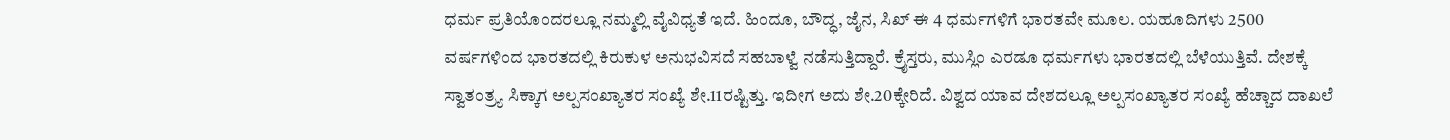ಧರ್ಮ ಪ್ರತಿಯೊಂದರಲ್ಲೂ ನಮ್ಮಲ್ಲಿ ವೈವಿಧ್ಯತೆ ಇದೆ. ಹಿಂದೂ, ಬೌದ್ಧ, ಜೈನ, ಸಿಖ್‌ ಈ 4 ಧರ್ಮಗಳಿಗೆ ಭಾರತವೇ ಮೂಲ. ಯಹೂದಿಗಳು 2500 ವರ್ಷಗಳಿಂದ ಭಾರತದಲ್ಲಿ ಕಿರುಕುಳ ಅನುಭವಿಸದೆ ಸಹಬಾಳ್ವೆ ನಡೆಸುತ್ತಿದ್ದಾರೆ. ಕ್ರೈಸ್ತರು, ಮುಸ್ಲಿಂ ಎರಡೂ ಧರ್ಮಗಳು ಭಾರತದಲ್ಲಿ ಬೆಳೆಯುತ್ತಿವೆ. ದೇಶಕ್ಕೆ ಸ್ವಾತಂತ್ರ್ಯ ಸಿಕ್ಕಾಗ ಅಲ್ಪಸಂಖ್ಯಾತರ ಸಂಖ್ಯೆ ಶೇ.11ರಷ್ಟಿತ್ತು. ಇದೀಗ ಅದು ಶೇ.20ಕ್ಕೇರಿದೆ. ವಿಶ್ವದ ಯಾವ ದೇಶದಲ್ಲೂ ಅಲ್ಪಸಂಖ್ಯಾತರ ಸಂಖ್ಯೆ ಹೆಚ್ಚಾದ ದಾಖಲೆ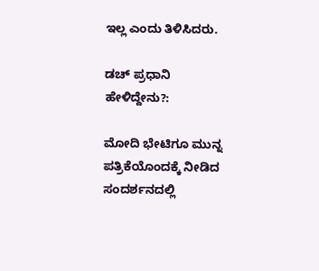ಇಲ್ಲ ಎಂದು ತಿಳಿಸಿದರು.

ಡಚ್‌ ಪ್ರಧಾನಿ ಹೇಳಿದ್ದೇನು?:

ಮೋದಿ ಭೇಟಿಗೂ ಮುನ್ನ ಪತ್ರಿಕೆಯೊಂದಕ್ಕೆ ನೀಡಿದ ಸಂದರ್ಶನದಲ್ಲಿ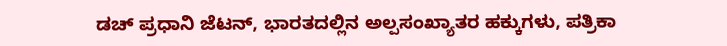ಡಚ್‌ ಪ್ರಧಾನಿ ಜೆಟನ್‌, ಭಾರತದಲ್ಲಿನ ಅಲ್ಪಸಂಖ್ಯಾತರ ಹಕ್ಕುಗಳು, ಪತ್ರಿಕಾ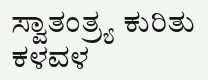ಸ್ವಾತಂತ್ರ್ಯ ಕುರಿತು ಕಳವಳ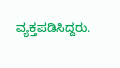ವ್ಯಕ್ತಪಡಿಸಿದ್ದರು.